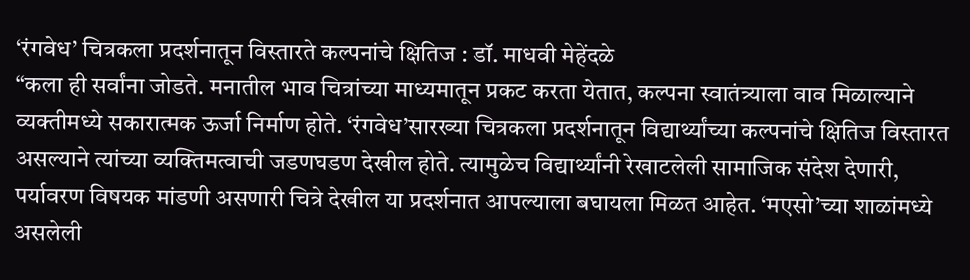‘रंगवेध’ चित्रकला प्रदर्शनातून विस्तारते कल्पनांचे क्षितिज : डॉ. माधवी मेहेंदळे
“कला ही सर्वांना जोडते. मनातील भाव चित्रांच्या माध्यमातून प्रकट करता येतात, कल्पना स्वातंत्र्याला वाव मिळाल्याने व्यक्तीमध्ये सकारात्मक ऊर्जा निर्माण होते. ‘रंगवेध’सारख्या चित्रकला प्रदर्शनातून विद्यार्थ्यांच्या कल्पनांचे क्षितिज विस्तारत असल्याने त्यांच्या व्यक्तिमत्वाची जडणघडण देखील होते. त्यामुळेच विद्यार्थ्यांनी रेखाटलेली सामाजिक संदेश देणारी, पर्यावरण विषयक मांडणी असणारी चित्रे देखील या प्रदर्शनात आपल्याला बघायला मिळत आहेत. ‘मएसो’च्या शाळांमध्ये असलेली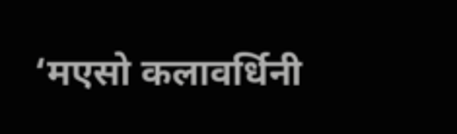‘मएसो कलावर्धिनी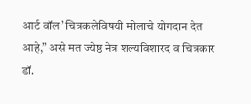आर्ट वॉल’ चित्रकलेविषयी मोलाचे योगदान देत आहे,” असे मत ज्येष्ठ नेत्र शल्यविशारद व चित्रकार डॉ.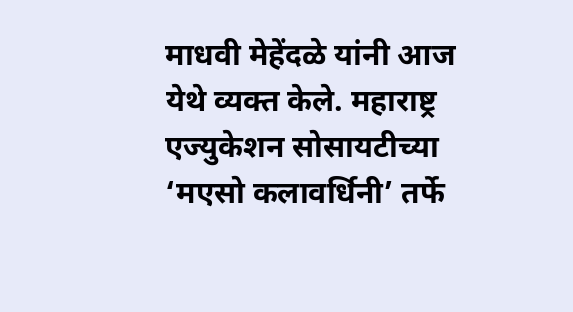माधवी मेहेंदळे यांनी आज येथे व्यक्त केले. महाराष्ट्र एज्युकेशन सोसायटीच्या ‘मएसो कलावर्धिनी’ तर्फे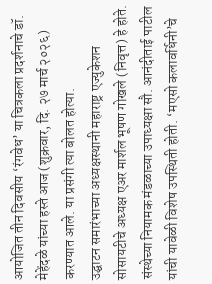आयोजित तीन दिवसीय ‘रंगवेध’ या चित्रकला प्रदर्शनाचे डॉ. मेहेंदळे यांच्या हस्ते आज (शुक्रवार, दि. २७ मार्च २०२६) करण्यात आले. या प्रसंगी त्या बोलत होत्या.
उद्घाटन समारंभाच्या अध्यक्षस्थानी महाराष्ट्र एज्युकेशन सोसायटीचे अध्यक्ष एअर मार्शल भूषण गोखले (निवृत्त) हे होते. संस्थेच्या नियामक मंडळाच्या उपाध्यक्षा सौ. आनंदीताई पाटील यांची यावेळी विशेष उपस्थिती होती. ‘मएसो कलावर्धिनी’चे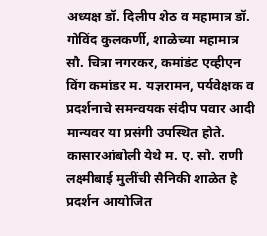अध्यक्ष डॉ. दिलीप शेठ व महामात्र डॉ. गोविंद कुलकर्णी, शाळेच्या महामात्र सौ. चित्रा नगरकर, कमांडंट एव्हीएन विंग कमांडर म. यज्ञरामन, पर्यवेक्षक व प्रदर्शनाचे समन्वयक संदीप पवार आदी मान्यवर या प्रसंगी उपस्थित होते.
कासारआंबोली येथे म. ए. सो. राणी लक्ष्मीबाई मुलींची सैनिकी शाळेत हे प्रदर्शन आयोजित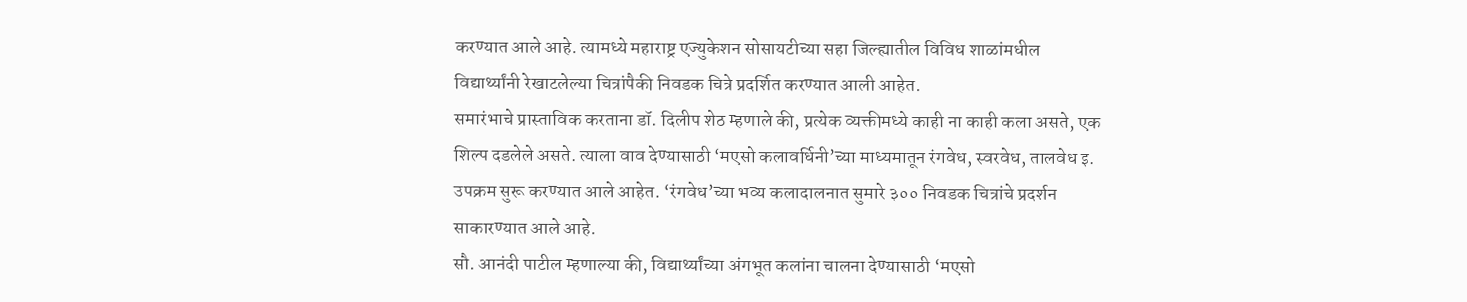करण्यात आले आहे. त्यामध्ये महाराष्ट्र एज्युकेशन सोसायटीच्या सहा जिल्ह्यातील विविध शाळांमधील विद्यार्थ्यांनी रेखाटलेल्या चित्रांपैकी निवडक चित्रे प्रदर्शित करण्यात आली आहेत.
समारंभाचे प्रास्ताविक करताना डॉ. दिलीप शेठ म्हणाले की, प्रत्येक व्यक्तीमध्ये काही ना काही कला असते, एक शिल्प दडलेले असते. त्याला वाव देण्यासाठी ‘मएसो कलावर्धिनी’च्या माध्यमातून रंगवेध, स्वरवेध, तालवेध इ. उपक्रम सुरू करण्यात आले आहेत. ‘रंगवेध’च्या भव्य कलादालनात सुमारे ३०० निवडक चित्रांचे प्रदर्शन साकारण्यात आले आहे.
सौ. आनंदी पाटील म्हणाल्या की, विद्यार्थ्यांच्या अंगभूत कलांना चालना देण्यासाठी ‘मएसो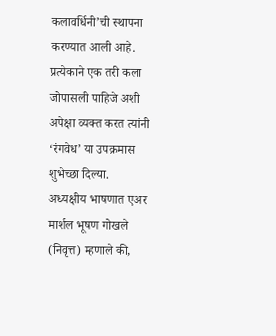कलावर्धिनी’ची स्थापना करण्यात आली आहे. प्रत्येकाने एक तरी कला जोपासली पाहिजे अशी अपेक्षा व्यक्त करत त्यांनी ‘रंगवेध’ या उपक्रमास शुभेच्छा दिल्या.
अध्यक्षीय भाषणात एअर मार्शल भूषण गोखले (निवृत्त) म्हणाले की,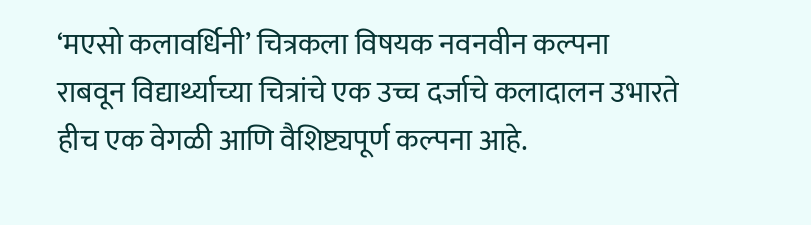‘मएसो कलावर्धिनी’ चित्रकला विषयक नवनवीन कल्पना राबवून विद्यार्थ्याच्या चित्रांचे एक उच्च दर्जाचे कलादालन उभारते हीच एक वेगळी आणि वैशिष्ट्यपूर्ण कल्पना आहे.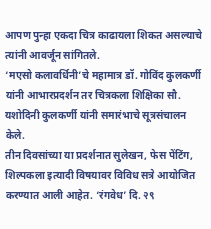आपण पुन्हा एकदा चित्र काढायला शिकत असल्याचे त्यांनी आवर्जून सांगितले.
‘मएसो कलावर्धिनी’चे महामात्र डॉ. गोविंद कुलकर्णी यांनी आभारप्रदर्शन तर चित्रकला शिक्षिका सौ. यशोदिनी कुलकर्णी यांनी समारंभाचे सूत्रसंचालन केले.
तीन दिवसांच्या या प्रदर्शनात सुलेखन, फेस पेंटिंग, शिल्पकला इत्यादी विषयावर विविध सत्रे आयोजित करण्यात आली आहेत. ‘रंगवेध’ दि. २९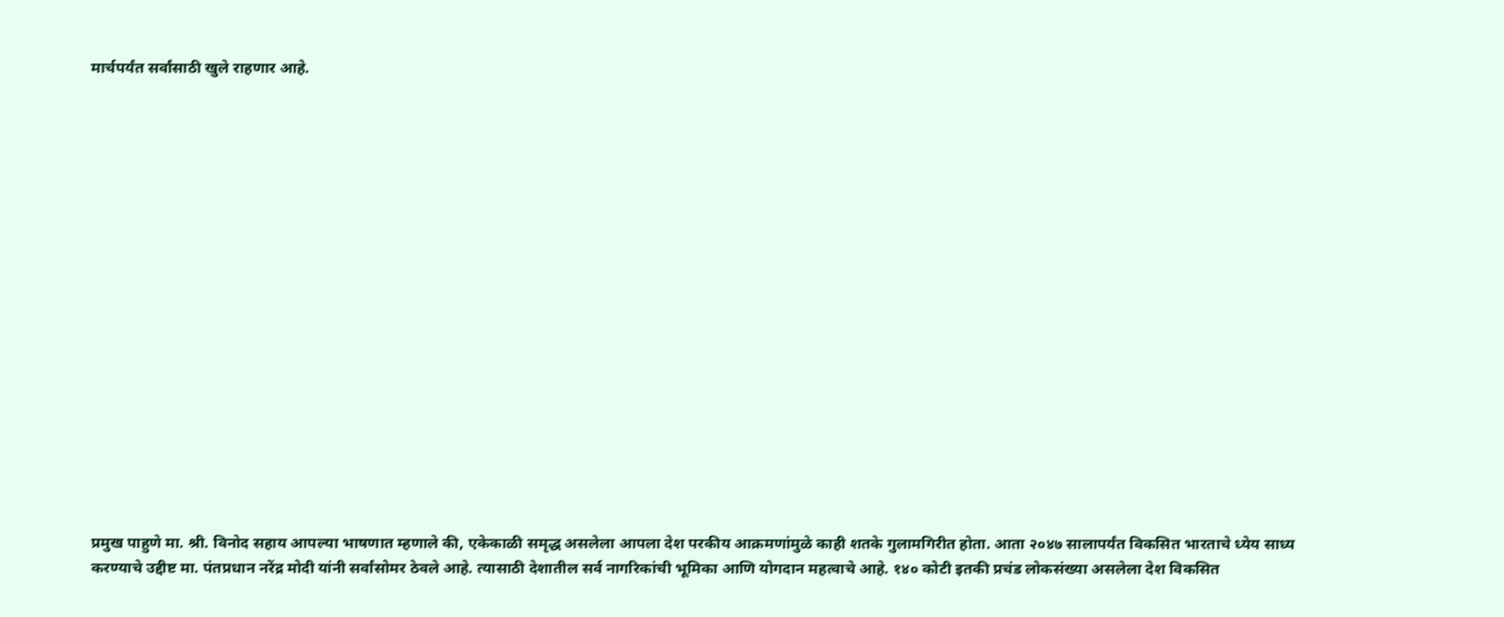मार्चपर्यंत सर्वांसाठी खुले राहणार आहे.


















प्रमुख पाहुणे मा. श्री. विनोद सहाय आपल्या भाषणात म्हणाले की, एकेकाळी समृद्ध असलेला आपला देश परकीय आक्रमणांमुळे काही शतके गुलामगिरीत होता. आता २०४७ सालापर्यंत विकसित भारताचे ध्येय साध्य करण्याचे उद्दीष्ट मा. पंतप्रधान नरेंद्र मोदी यांनी सर्वांसोमर ठेवले आहे. त्यासाठी देशातील सर्व नागरिकांची भूमिका आणि योगदान महत्वाचे आहे. १४० कोटी इतकी प्रचंड लोकसंख्या असलेला देश विकसित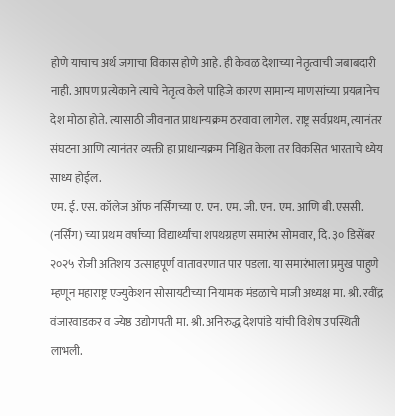होणे याचाच अर्थ जगाचा विकास होणे आहे. ही केवळ देशाच्या नेतृत्वाची जबाबदारी नाही. आपण प्रत्येकाने त्याचे नेतृत्व केले पाहिजे कारण सामान्य माणसांच्या प्रयत्नानेच देश मोठा होते. त्यासाठी जीवनात प्राधान्यक्रम ठरवावा लागेल. राष्ट्र सर्वप्रथम, त्यानंतर संघटना आणि त्यानंतर व्यक्ती हा प्राधान्यक्रम निश्चित केला तर विकसित भारताचे ध्येय साध्य होईल.
एम. ई. एस. कॉलेज ऑफ नर्सिंगच्या ए. एन. एम. जी. एन. एम. आणि बी.एससी. (नर्सिंग) च्या प्रथम वर्षाच्या विद्यार्थ्यांचा शपथग्रहण समारंभ सोमवार, दि. ३० डिसेंबर २०२५ रोजी अतिशय उत्साहपूर्ण वातावरणात पार पडला. या समारंभाला प्रमुख पाहुणे म्हणून महाराष्ट्र एज्युकेशन सोसायटीच्या नियामक मंडळाचे माजी अध्यक्ष मा. श्री. रवींद्र वंजारवाडकर व ज्येष्ठ उद्योगपती मा. श्री. अनिरुद्ध देशपांडे यांची विशेष उपस्थिती लाभली.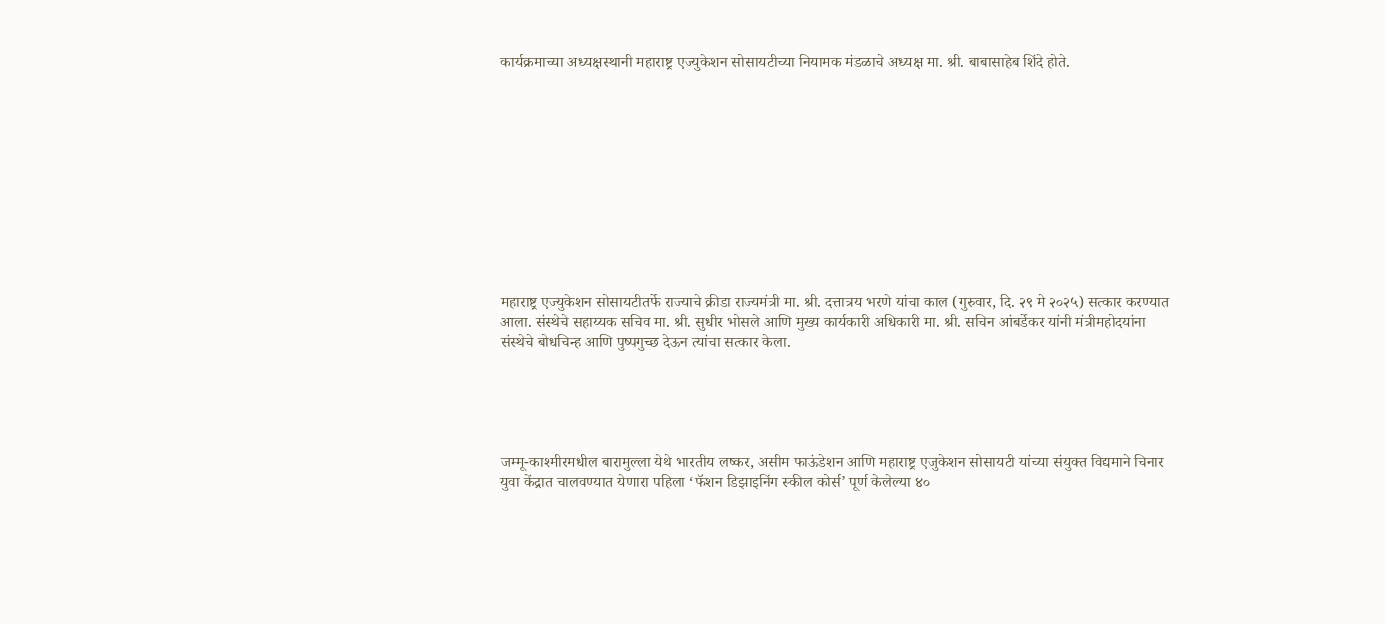कार्यक्रमाच्या अध्यक्षस्थानी महाराष्ट्र एज्युकेशन सोसायटीच्या नियामक मंडळाचे अध्यक्ष मा. श्री. बाबासाहेब शिंदे होते.











महाराष्ट्र एज्युकेशन सोसायटीतर्फे राज्याचे क्रीडा राज्यमंत्री मा. श्री. दत्तात्रय भरणे यांचा काल (गुरुवार, दि. २९ मे २०२५) सत्कार करण्यात आला. संस्थेचे सहाय्यक सचिव मा. श्री. सुधीर भोसले आणि मुख्य कार्यकारी अधिकारी मा. श्री. सचिन आंबर्डेकर यांनी मंत्रीमहोदयांना संस्थेचे बोधचिन्ह आणि पुष्पगुच्छ देऊन त्यांचा सत्कार केला.





जम्मू-काश्मीरमधील बारामुल्ला येथे भारतीय लष्कर, असीम फाऊंडेशन आणि महाराष्ट्र एजुकेशन सोसायटी यांच्या संयुक्त विद्यमाने चिनार युवा केंद्रात चालवण्यात येणारा पहिला ‘फॅशन डिझाइनिंग स्कील कोर्स’ पूर्ण केलेल्या ४०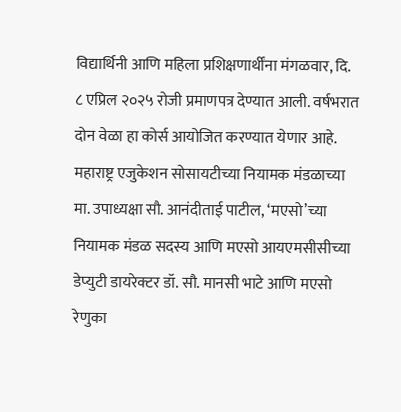विद्यार्थिनी आणि महिला प्रशिक्षणार्थींना मंगळवार, दि. ८ एप्रिल २०२५ रोजी प्रमाणपत्र देण्यात आली. वर्षभरात दोन वेळा हा कोर्स आयोजित करण्यात येणार आहे.
महाराष्ट्र एजुकेशन सोसायटीच्या नियामक मंडळाच्या मा. उपाध्यक्षा सौ. आनंदीताई पाटील, ‘मएसो’च्या नियामक मंडळ सदस्य आणि मएसो आयएमसीसीच्या डेप्युटी डायरेक्टर डॉ. सौ. मानसी भाटे आणि मएसो रेणुका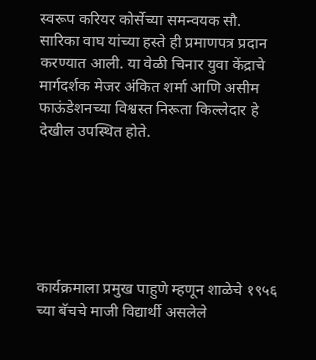स्वरूप करियर कोर्सेच्या समन्वयक सौ. सारिका वाघ यांच्या हस्ते ही प्रमाणपत्र प्रदान करण्यात आली. या वेळी चिनार युवा केंद्राचे मार्गदर्शक मेजर अंकित शर्मा आणि असीम फाऊंडेशनच्या विश्वस्त निरूता किल्लेदार हे देखील उपस्थित होते.






कार्यक्रमाला प्रमुख पाहुणे म्हणून शाळेचे १९५६ च्या बॅचचे माजी विद्यार्थी असलेले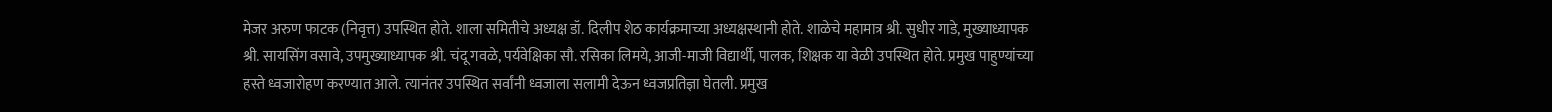मेजर अरुण फाटक (निवृत्त) उपस्थित होते. शाला समितीचे अध्यक्ष डॉ. दिलीप शेठ कार्यक्रमाच्या अध्यक्षस्थानी होते. शाळेचे महामात्र श्री. सुधीर गाडे, मुख्याध्यापक श्री. सायसिंग वसावे, उपमुख्याध्यापक श्री. चंदू गवळे, पर्यवेक्षिका सौ. रसिका लिमये, आजी-माजी विद्यार्थी, पालक, शिक्षक या वेळी उपस्थित होते. प्रमुख पाहुण्यांच्या हस्ते ध्वजारोहण करण्यात आले. त्यानंतर उपस्थित सर्वांनी ध्वजाला सलामी देऊन ध्वजप्रतिज्ञा घेतली. प्रमुख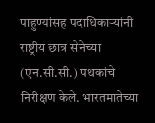पाहुण्यांसह पदाधिकाऱ्यांनी राष्ट्रीय छात्र सेनेच्या (एन.सी.सी.) पथकांचे निरीक्षण केले. भारतमातेच्या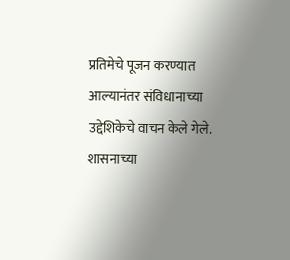प्रतिमेचे पूजन करण्यात आल्यानंतर संविधानाच्या उद्देशिकेचे वाचन केले गेले. शासनाच्या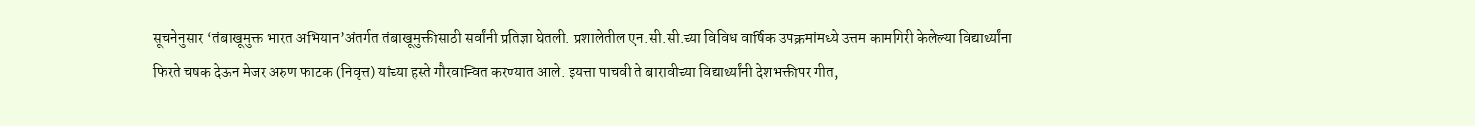सूचनेनुसार ‘तंबाखूमुक्त भारत अभियान’अंतर्गत तंबाखूमुक्तीसाठी सर्वांनी प्रतिज्ञा घेतली. प्रशालेतील एन.सी.सी.च्या विविध वार्षिक उपक्रमांमध्ये उत्तम कामगिरी केलेल्या विद्यार्थ्यांना फिरते चषक देऊन मेजर अरुण फाटक (निवृत्त) यांच्या हस्ते गौरवान्वित करण्यात आले. इयत्ता पाचवी ते बारावीच्या विद्यार्थ्यांनी देशभक्तीपर गीत,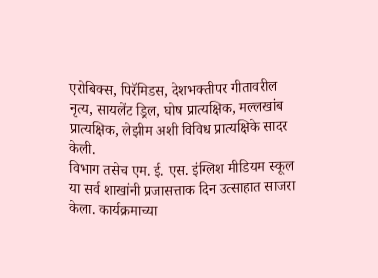एरोबिक्स, पिरॅमिडस, देशभक्तीपर गीतावरील नृत्य, सायलेंट ड्रिल, घोष प्रात्यक्षिक, मल्लखांब प्रात्यक्षिक, लेझीम अशी विविध प्रात्यक्षिके सादर केली.
विभाग तसेच एम. ई. एस. इंग्लिश मीडियम स्कूल या सर्व शाखांनी प्रजासत्ताक दिन उत्साहात साजरा केला. कार्यक्रमाच्या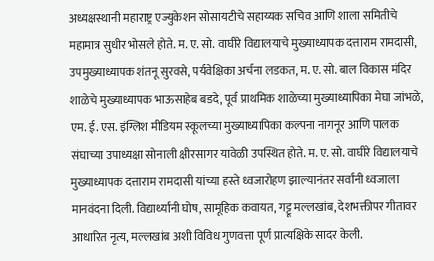अध्यक्षस्थानी महाराष्ट्र एज्युकेशन सोसायटीचे सहाय्यक सचिव आणि शाला समितीचे महामात्र सुधीर भोसले होते. म. ए. सो. वाघीरे विद्यालयाचे मुख्याध्यापक दत्ताराम रामदासी, उपमुख्याध्यापक शंतनू सुरवसे, पर्यवेक्षिका अर्चना लडकत, म. ए. सो. बाल विकास मंदिर शाळेचे मुख्याध्यापक भाऊसाहेब बडदे, पूर्व प्राथमिक शाळेच्या मुख्याध्यापिका मेघा जांभळे, एम. ई. एस. इंग्लिश मीडियम स्कूलच्या मुख्याध्यापिका कल्पना नागनूर आणि पालक संघाच्या उपाध्यक्षा सोनाली क्षीरसागर यावेळी उपस्थित होते. म. ए. सो. वाघीरे विद्यालयाचे मुख्याध्यापक दत्ताराम रामदासी यांच्या हस्ते ध्वजारोहण झाल्यानंतर सर्वांनी ध्वजाला मानवंदना दिली. विद्यार्थ्यांनी घोष, सामूहिक कवायत, गट्टू मल्लखांब, देशभक्तीपर गीतावर आधारित नृत्य, मल्लखांब अशी विविध गुणवत्ता पूर्ण प्रात्यक्षिके सादर केली.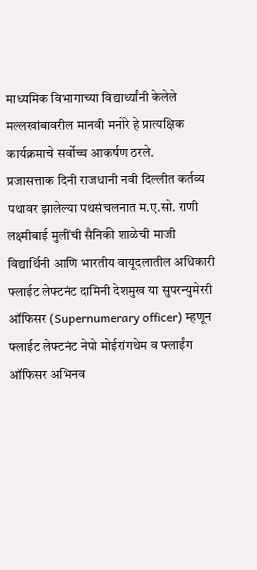माध्यमिक विभागाच्या विद्यार्थ्यांनी केलेले मल्लखांबावरील मानवी मनोरे हे प्रात्यक्षिक कार्यक्रमाचे सर्वोच्च आकर्षण ठरले.
प्रजासत्ताक दिनी राजधानी नवी दिल्लीत कर्तव्य पथावर झालेल्या पथसंचलनात म.ए.सो. राणी लक्ष्मीबाई मुलींची सैनिकी शाळेची माजी विद्यार्थिनी आणि भारतीय वायूदलातील अधिकारी फ्लाईट लेफ्टनंट दामिनी देशमुख या सुपरन्युमेररी ऑफिसर (Supernumerary officer) म्हणून फ्लाईट लेफ्टनंट नेपो मोईरांगथेम व फ्लाईंग ऑफिसर अभिनव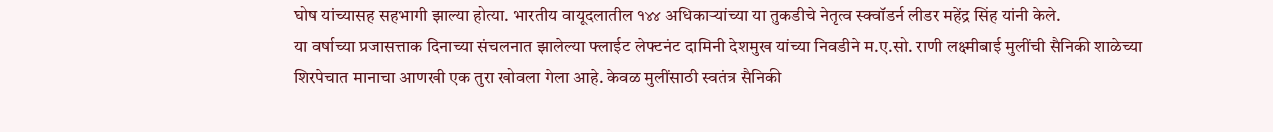घोष यांच्यासह सहभागी झाल्या होत्या. भारतीय वायूदलातील १४४ अधिकाऱ्यांच्या या तुकडीचे नेतृत्व स्क्वॉडर्न लीडर महेंद्र सिंह यांनी केले.
या वर्षाच्या प्रजासत्ताक दिनाच्या संचलनात झालेल्या फ्लाईट लेफ्टनंट दामिनी देशमुख यांच्या निवडीने म.ए.सो. राणी लक्ष्मीबाई मुलींची सैनिकी शाळेच्या शिरपेचात मानाचा आणखी एक तुरा खोवला गेला आहे. केवळ मुलींसाठी स्वतंत्र सैनिकी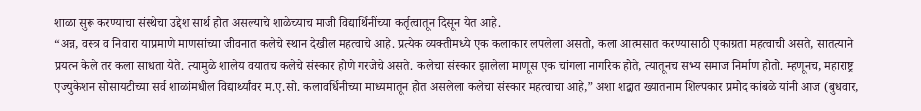शाळा सुरू करण्याचा संस्थेचा उद्देश सार्थ होत असल्याचे शाळेच्याच माजी विद्यार्थिनींच्या कर्तृत्वातून दिसून येत आहे.
“अन्न, वस्त्र व निवारा याप्रमाणे माणसांच्या जीवनात कलेचे स्थान देखील महत्वाचे आहे. प्रत्येक व्यक्तीमध्ये एक कलाकार लपलेला असतो, कला आत्मसात करण्यासाठी एकाग्रता महत्वाची असते, सातत्याने प्रयत्न केले तर कला साधता येते. त्यामुळे शालेय वयातच कलेचे संस्कार होणे गरजेचे असते. कलेचा संस्कार झालेला माणूस एक चांगला नागरिक होते, त्यातूनच सभ्य समाज निर्माण होतो. म्हणूनच, महाराष्ट्र एज्युकेशन सोसायटीच्या सर्व शाळांमधील विद्यार्थ्यांवर म.ए.सो. कलावर्धिनीच्या माध्यमातून होत असलेला कलेचा संस्कार महत्वाचा आहे,” अशा शद्बात ख्यातनाम शिल्पकार प्रमोद कांबळे यांनी आज (बुधवार,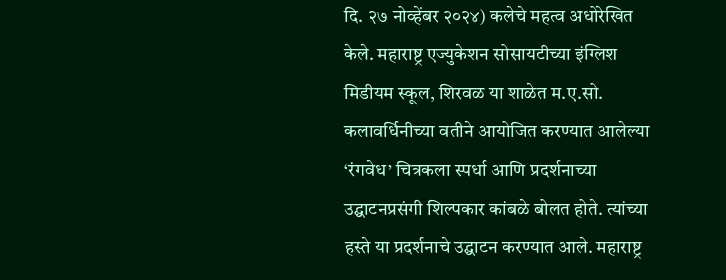दि. २७ नोव्हेंबर २०२४) कलेचे महत्व अधोरेखित केले. महाराष्ट्र एज्युकेशन सोसायटीच्या इंग्लिश मिडीयम स्कूल, शिरवळ या शाळेत म.ए.सो. कलावर्धिनीच्या वतीने आयोजित करण्यात आलेल्या ‘रंगवेध’ चित्रकला स्पर्धा आणि प्रदर्शनाच्या उद्घाटनप्रसंगी शिल्पकार कांबळे बोलत होते. त्यांच्या हस्ते या प्रदर्शनाचे उद्घाटन करण्यात आले. महाराष्ट्र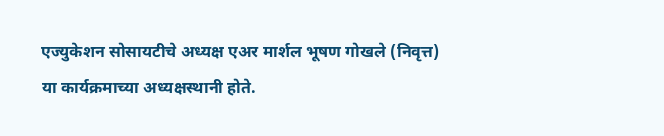एज्युकेशन सोसायटीचे अध्यक्ष एअर मार्शल भूषण गोखले (निवृत्त) या कार्यक्रमाच्या अध्यक्षस्थानी होते.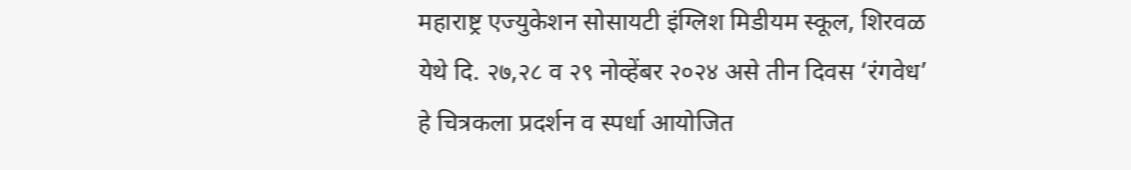महाराष्ट्र एज्युकेशन सोसायटी इंग्लिश मिडीयम स्कूल, शिरवळ येथे दि. २७,२८ व २९ नोव्हेंबर २०२४ असे तीन दिवस ‘रंगवेध’ हे चित्रकला प्रदर्शन व स्पर्धा आयोजित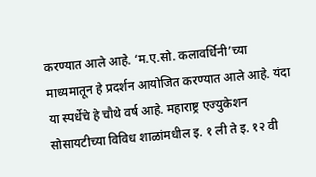करण्यात आले आहे. ‘म.ए.सो. कलावर्धिनी’च्या माध्यमातून हे प्रदर्शन आयोजित करण्यात आले आहे. यंदा या स्पर्धेचे हे चौथे वर्ष आहे. महाराष्ट्र एज्युकेशन सोसायटीच्या विविध शाळांमधील इ. १ ली ते इ. १२ वी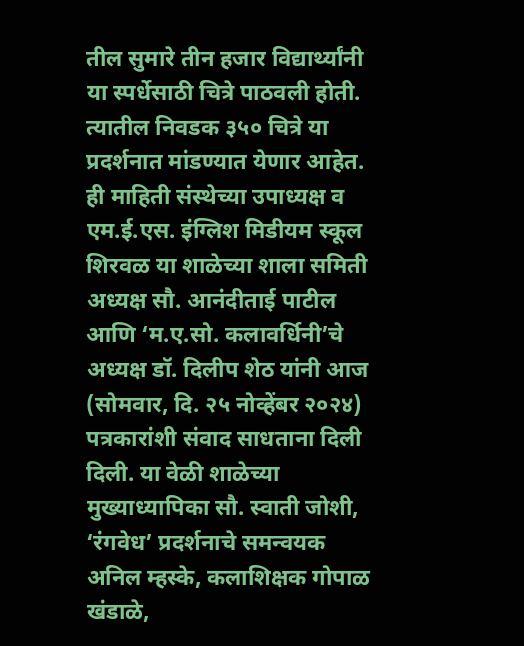तील सुमारे तीन हजार विद्यार्थ्यांनी या स्पर्धेसाठी चित्रे पाठवली होती. त्यातील निवडक ३५० चित्रे या प्रदर्शनात मांडण्यात येणार आहेत. ही माहिती संस्थेच्या उपाध्यक्ष व एम.ई.एस. इंग्लिश मिडीयम स्कूल शिरवळ या शाळेच्या शाला समिती अध्यक्ष सौ. आनंदीताई पाटील आणि ‘म.ए.सो. कलावर्धिनी’चे अध्यक्ष डॉ. दिलीप शेठ यांनी आज (सोमवार, दि. २५ नोव्हेंबर २०२४) पत्रकारांशी संवाद साधताना दिली दिली. या वेळी शाळेच्या मुख्याध्यापिका सौ. स्वाती जोशी, ‘रंगवेध’ प्रदर्शनाचे समन्वयक अनिल म्हस्के, कलाशिक्षक गोपाळ खंडाळे,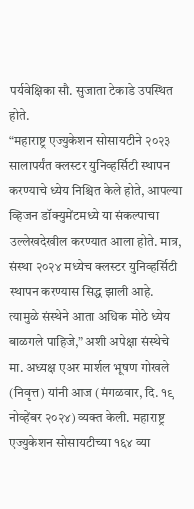पर्यवेक्षिका सौ. सुजाता टेकाडे उपस्थित होते.
“महाराष्ट्र एज्युकेशन सोसायटीने २०२३ सालापर्यंत क्लस्टर युनिव्हर्सिटी स्थापन करण्याचे ध्येय निश्चित केले होते, आपल्या व्हिजन डॉक्युमेंटमध्ये या संकल्पाचा उल्लेखदेखील करण्यात आला होते. मात्र, संस्था २०२४ मध्येच क्लस्टर युनिव्हर्सिटी स्थापन करण्यास सिद्ध झाली आहे. त्यामुळे संस्थेने आता अधिक मोठे ध्येय बाळगले पाहिजे,” अशी अपेक्षा संस्थेचे मा. अध्यक्ष एअर मार्शल भूषण गोखले (निवृत्त) यांनी आज (मंगळवार, दि. १९ नोव्हेंबर २०२४) व्यक्त केली. महाराष्ट्र एज्युकेशन सोसायटीच्या १६४ व्या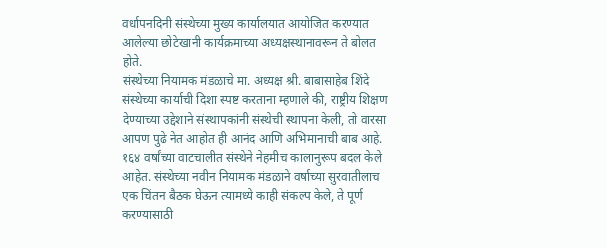वर्धापनदिनी संस्थेच्या मुख्य कार्यालयात आयोजित करण्यात आलेल्या छोटेखानी कार्यक्रमाच्या अध्यक्षस्थानावरून ते बोलत होते.
संस्थेच्या नियामक मंडळाचे मा. अध्यक्ष श्री. बाबासाहेब शिंदे संस्थेच्या कार्याची दिशा स्पष्ट करताना म्हणाले की, राष्ट्रीय शिक्षण देण्याच्या उद्देशाने संस्थापकांनी संस्थेची स्थापना केली, तो वारसा आपण पुढे नेत आहोत ही आनंद आणि अभिमानाची बाब आहे. १६४ वर्षांच्या वाटचालीत संस्थेने नेहमीच कालानुरूप बदल केले आहेत. संस्थेच्या नवीन नियामक मंडळाने वर्षाच्या सुरवातीलाच एक चिंतन बैठक घेऊन त्यामध्ये काही संकल्प केले, ते पूर्ण करण्यासाठी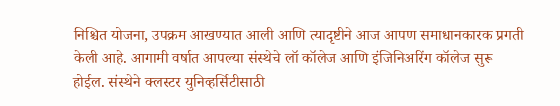निश्चित योजना, उपक्रम आखण्यात आली आणि त्यादृष्टीने आज आपण समाधानकारक प्रगती केली आहे. आगामी वर्षात आपल्या संस्थेचे लॉ कॉलेज आणि इंजिनिअरिंग कॉलेज सुरू होईल. संस्थेने क्लस्टर युनिव्हर्सिटीसाठी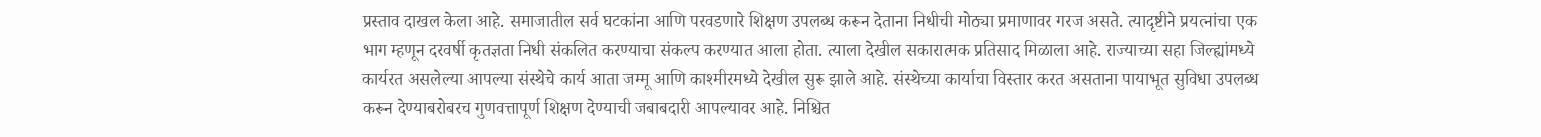प्रस्ताव दाखल केला आहे. समाजातील सर्व घटकांना आणि परवडणारे शिक्षण उपलब्ध करून देताना निधीची मोठ्या प्रमाणावर गरज असते. त्यादृष्टीने प्रयत्नांचा एक भाग म्हणून दरवर्षी कृतज्ञता निधी संकलित करण्याचा संकल्प करण्यात आला होता. त्याला देखील सकारात्मक प्रतिसाद मिळाला आहे. राज्याच्या सहा जिल्ह्यांमध्ये कार्यरत असलेल्या आपल्या संस्थेचे कार्य आता जम्मू आणि काश्मीरमध्ये देखील सुरू झाले आहे. संस्थेच्या कार्याचा विस्तार करत असताना पायाभूत सुविधा उपलब्ध करून देण्याबरोबरच गुणवत्तापूर्ण शिक्षण देण्याची जबाबदारी आपल्यावर आहे. निश्चित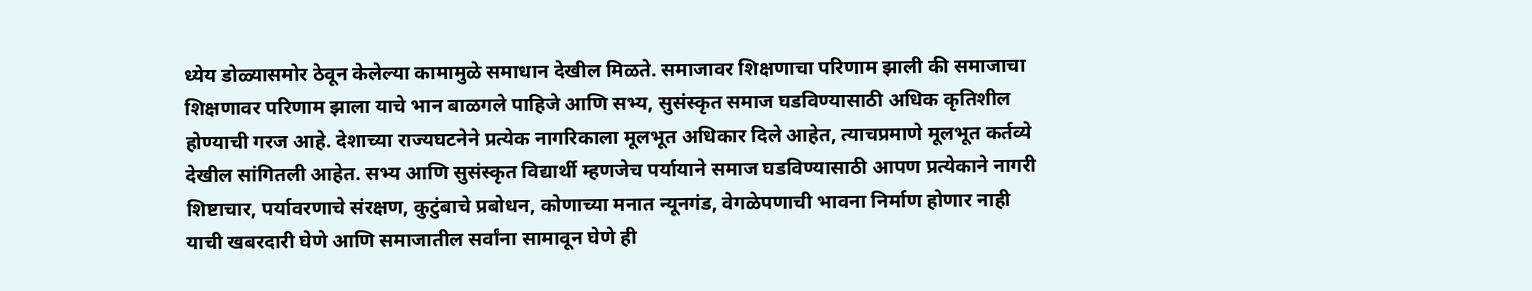ध्येय डोळ्यासमोर ठेवून केलेल्या कामामुळे समाधान देखील मिळते. समाजावर शिक्षणाचा परिणाम झाली की समाजाचा शिक्षणावर परिणाम झाला याचे भान बाळगले पाहिजे आणि सभ्य, सुसंस्कृत समाज घडविण्यासाठी अधिक कृतिशील होण्याची गरज आहे. देशाच्या राज्यघटनेने प्रत्येक नागरिकाला मूलभूत अधिकार दिले आहेत, त्याचप्रमाणे मूलभूत कर्तव्ये देखील सांगितली आहेत. सभ्य आणि सुसंस्कृत विद्यार्थी म्हणजेच पर्यायाने समाज घडविण्यासाठी आपण प्रत्येकाने नागरी शिष्टाचार, पर्यावरणाचे संरक्षण, कुटुंबाचे प्रबोधन, कोणाच्या मनात न्यूनगंड, वेगळेपणाची भावना निर्माण होणार नाही याची खबरदारी घेणे आणि समाजातील सर्वांना सामावून घेणे ही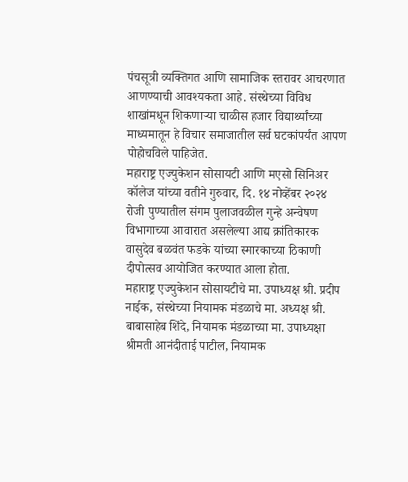पंचसूत्री व्यक्तिगत आणि सामाजिक स्तरावर आचरणात आणण्याची आवश्यकता आहे. संस्थेच्या विविध शाखांमधून शिकणाऱ्या चाळीस हजार विद्यार्थ्यांच्या माध्यमातून हे विचार समाजातील सर्व घटकांपर्यंत आपण पोहोचविले पाहिजेत.
महाराष्ट्र एज्युकेशन सोसायटी आणि मएसो सिनिअर कॉलेज यांच्या वतीने गुरुवार, दि. १४ नोव्हेंबर २०२४ रोजी पुण्यातील संगम पुलाजवळील गुन्हे अन्वेषण विभागाच्या आवारात असलेल्या आद्य क्रांतिकारक वासुदेव बळवंत फडके यांच्या स्मारकाच्या ठिकाणी दीपोत्सव आयोजित करण्यात आला होता.
महाराष्ट्र एज्युकेशन सोसायटीचे मा. उपाध्यक्ष श्री. प्रदीप नाईक, संस्थेच्या नियामक मंडळाचे मा. अध्यक्ष श्री. बाबासाहेब शिंदे, नियामक मंडळाच्या मा. उपाध्यक्षा श्रीमती आनंदीताई पाटील, नियामक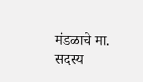मंडळाचे मा. सदस्य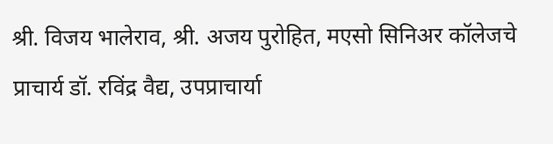श्री. विजय भालेराव, श्री. अजय पुरोहित, मएसो सिनिअर कॉलेजचे प्राचार्य डॉ. रविंद्र वैद्य, उपप्राचार्या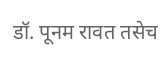डॉ. पूनम रावत तसेच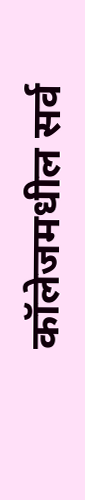कॉलेजमधील सर्व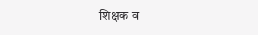शिक्षक व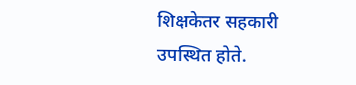शिक्षकेतर सहकारी उपस्थित होते.